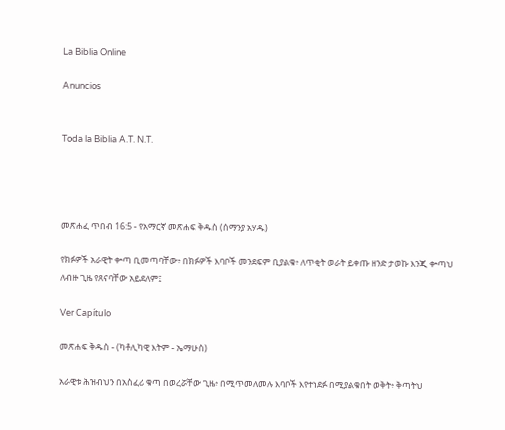La Biblia Online

Anuncios


Toda la Biblia A.T. N.T.




መጽሐፈ ጥበብ 16:5 - የአማርኛ መጽሐፍ ቅዱስ (ሰማንያ አሃዱ)

የክፉዎች አራዊት ቍጣ ቢመጣባቸው፥ በክፉዎች እባቦች መንደፍም ቢያልቁ፥ ለጥቂት ወራት ይቀጡ ዘንድ ታወኩ እንጂ ቍጣህ ለብዙ ጊዜ የጸናባቸው አይደለም፤

Ver Capítulo

መጽሐፍ ቅዱስ - (ካቶሊካዊ እትም - ኤማሁስ)

አራዊቱ ሕዝብህን በአስፈሪ ቁጣ በወረሯቸው ጊዜ፥ በሚጥመለመሉ እባቦች እየተነደፉ በሚያልቁበት ወቅት፥ ቅጣትህ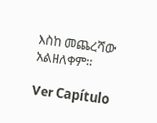እስከ መጨረሻው አልዘለቀም።

Ver Capítulo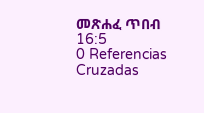መጽሐፈ ጥበብ 16:5
0 Referencias Cruzadas